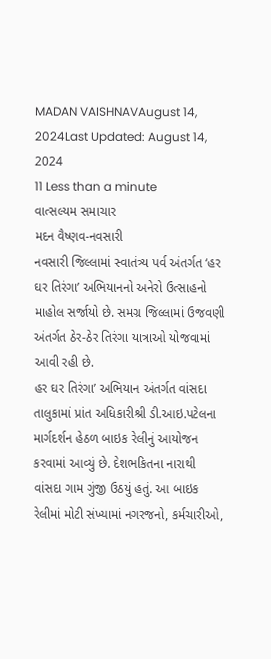MADAN VAISHNAVAugust 14, 2024Last Updated: August 14, 2024
11 Less than a minute
વાત્સલ્યમ સમાચાર
મદન વૈષ્ણવ-નવસારી
નવસારી જિલ્લામાં સ્વાતંત્ર્ય પર્વ અંતર્ગત ‘હર ઘર તિરંગા’ અભિયાનનો અનેરો ઉત્સાહનો માહોલ સર્જાયો છે. સમગ્ર જિલ્લામાં ઉજવણી અંતર્ગત ઠેર-ઠેર તિરંગા યાત્રાઓ યોજવામાં આવી રહી છે.
હર ઘર તિરંગા’ અભિયાન અંતર્ગત વાંસદા તાલુકામાં પ્રાંત અધિકારીશ્રી ડી.આઇ.પટેલના માર્ગદર્શન હેઠળ બાઇક રેલીનું આયોજન કરવામાં આવ્યું છે. દેશભકિતના નારાથી વાંસદા ગામ ગુંજી ઉઠયું હતું. આ બાઇક રેલીમાં મોટી સંખ્યામાં નગરજનો, કર્મચારીઓ,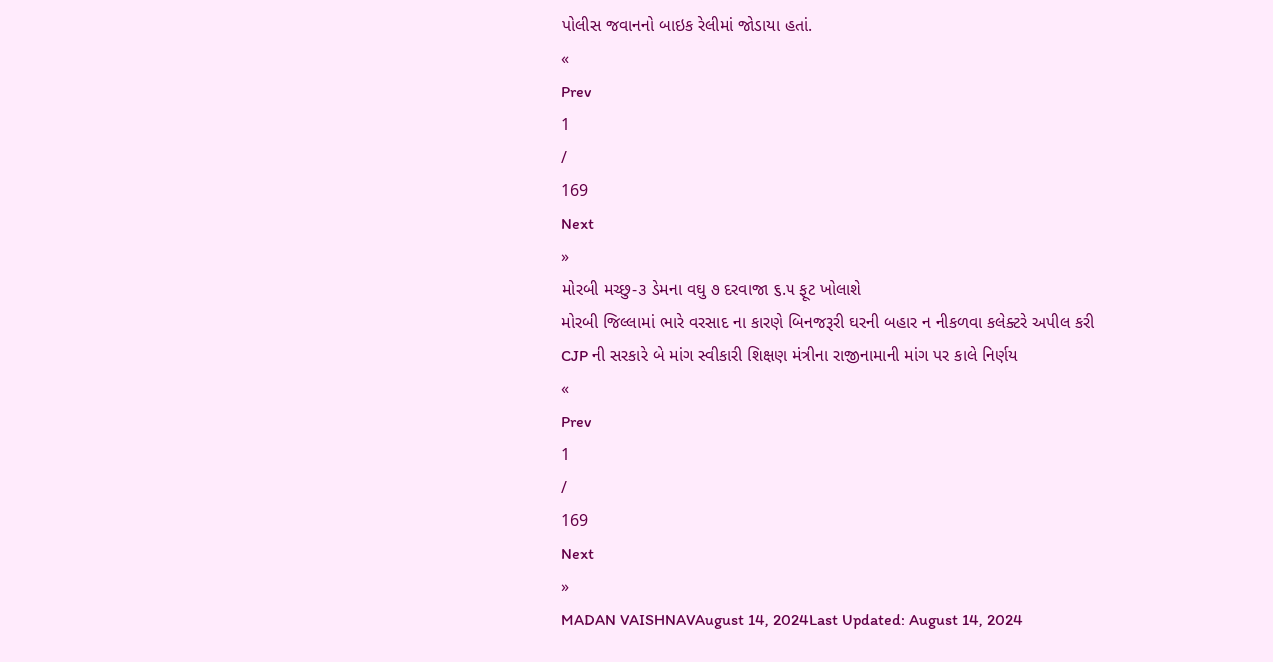પોલીસ જવાનનો બાઇક રેલીમાં જોડાયા હતાં.
«
Prev
1
/
169
Next
»
મોરબી મચ્છુ-૩ ડેમના વઘુ ૭ દરવાજા ૬.૫ ફૂટ ખોલાશે
મોરબી જિલ્લામાં ભારે વરસાદ ના કારણે બિનજરૂરી ઘરની બહાર ન નીકળવા કલેક્ટરે અપીલ કરી
CJP ની સરકારે બે માંગ સ્વીકારી શિક્ષણ મંત્રીના રાજીનામાની માંગ પર કાલે નિર્ણય
«
Prev
1
/
169
Next
»
MADAN VAISHNAVAugust 14, 2024Last Updated: August 14, 2024